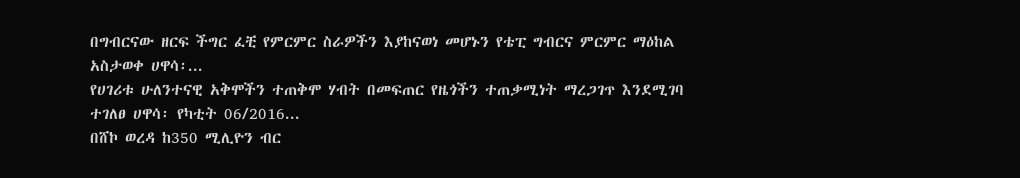በግብርናው ዘርፍ ችግር ፈቺ የምርምር ስራዎችን እያከናወነ መሆኑን የቴፒ ግብርና ምርምር ማዕከል አስታወቀ ሀዋሳ፡...
የሀገሪቱ ሁለንተናዊ አቅሞችን ተጠቅሞ ሃብት በመፍጠር የዜጎችን ተጠቃሚነት ማረጋገጥ እንደሚገባ ተገለፀ ሀዋሳ፡ የካቲት 06/2016...
በሸኮ ወረዳ ከ350 ሚሊዮን ብር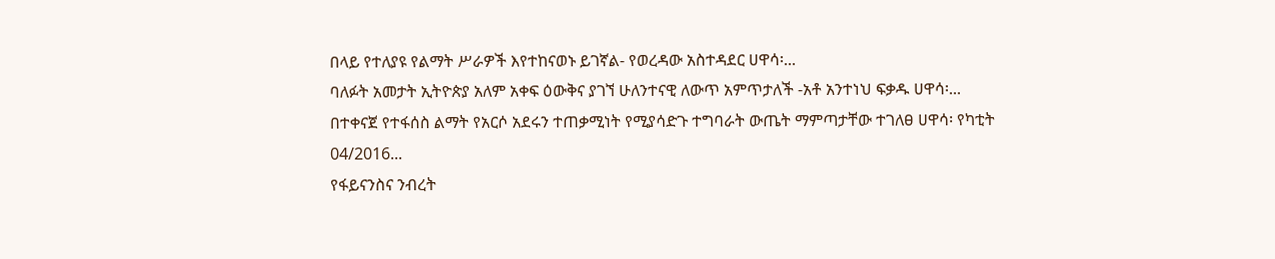በላይ የተለያዩ የልማት ሥራዎች እየተከናወኑ ይገኛል- የወረዳው አስተዳደር ሀዋሳ፡...
ባለፉት አመታት ኢትዮጵያ አለም አቀፍ ዕውቅና ያገኘ ሁለንተናዊ ለውጥ አምጥታለች -አቶ አንተነህ ፍቃዱ ሀዋሳ፡...
በተቀናጀ የተፋሰስ ልማት የአርሶ አደሩን ተጠቃሚነት የሚያሳድጉ ተግባራት ውጤት ማምጣታቸው ተገለፀ ሀዋሳ፡ የካቲት 04/2016...
የፋይናንስና ንብረት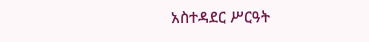አስተዳደር ሥርዓት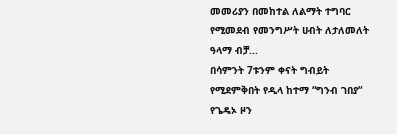መመሪያን በመከተል ለልማት ተግባር የሚመደብ የመንግሥት ሀብት ለታለመለት ዓላማ ብቻ...
በሳምንት 7ቱንም ቀናት ግብይት የሚደምቅበት የዲላ ከተማ “ግንብ ገበያ“ የጌዴኦ ዞን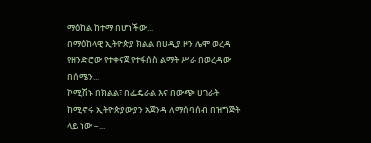ማዕከል ከተማ በሆነችው...
በማዕከላዊ ኢትዮጵያ ክልል በሀዲያ ዞን ሌሞ ወረዳ የዘንድሮው የተቀናጀ የተፋሰስ ልማት ሥራ በወረዳው በሰሜን...
ኮሚሽኑ በክልል፣ በፌዴራል እና በውጭ ሀገራት ከሚኖሩ ኢትዮጵያውያን አጀንዳ ለማሰባሰብ በዝግጅት ላይ ነው –...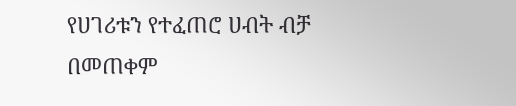የሀገሪቱን የተፈጠሮ ሀብት ብቻ በመጠቀም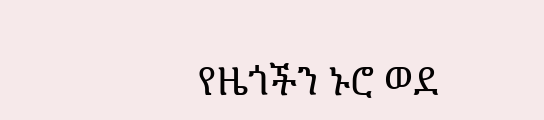የዜጎችን ኑሮ ወደ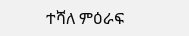ተሻለ ምዕራፍ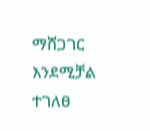ማሸጋገር እንደሚቻል ተገለፀ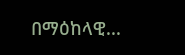በማዕከላዊ...